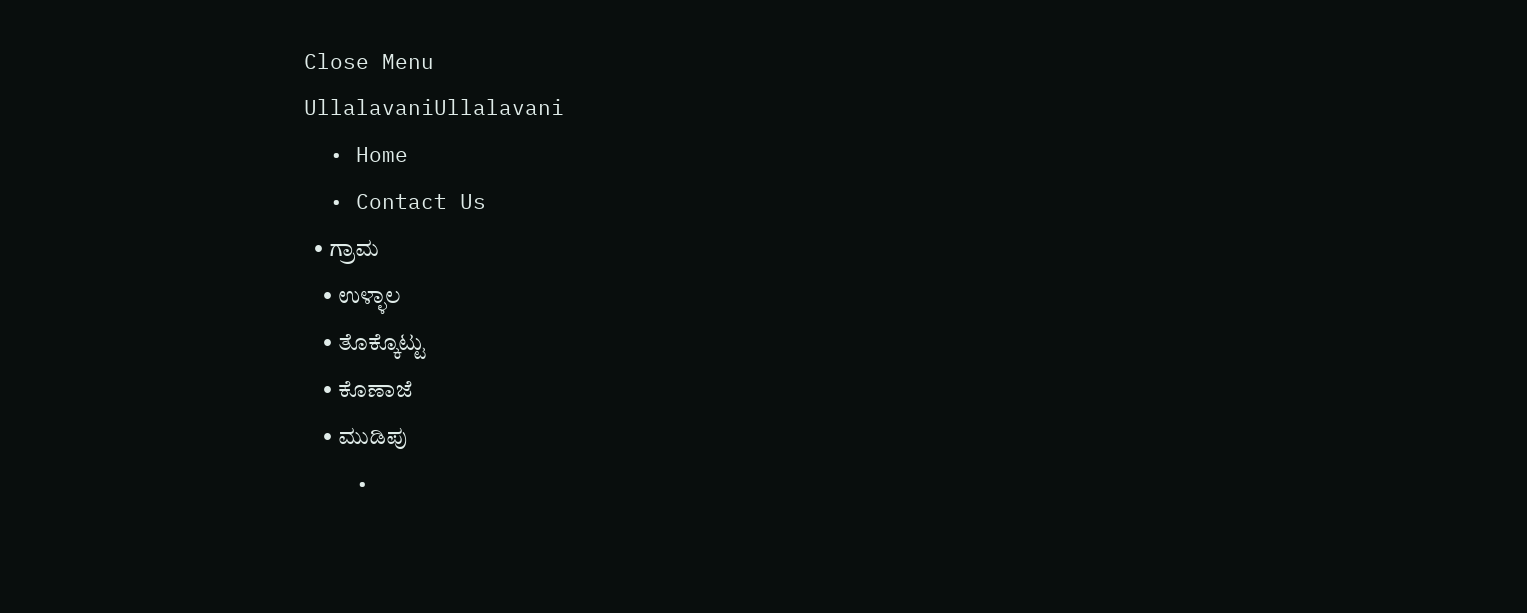Close Menu
UllalavaniUllalavani
  • Home
  • Contact Us
  • ಗ್ರಾಮ
    • ಉಳ್ಳಾಲ
    • ತೊಕ್ಕೊಟ್ಟು
    • ಕೊಣಾಜೆ
    • ಮುಡಿಪು
    •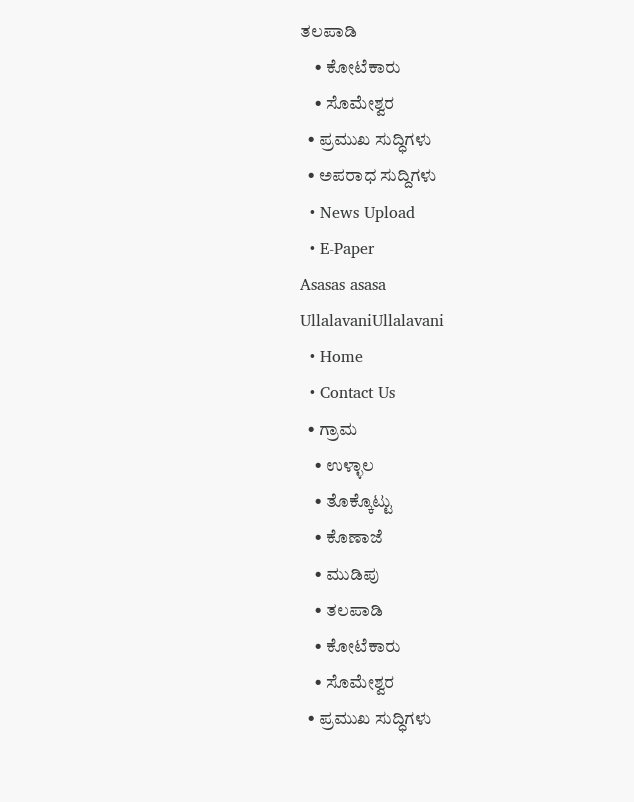ತಲಪಾಡಿ
    • ಕೋಟೆಕಾರು
    • ಸೊಮೇಶ್ವರ
  • ಪ್ರಮುಖ ಸುದ್ಧಿಗಳು
  • ಅಪರಾಧ ಸುದ್ದಿಗಳು
  • News Upload
  • E-Paper
Asasas asasa
UllalavaniUllalavani
  • Home
  • Contact Us
  • ಗ್ರಾಮ
    • ಉಳ್ಳಾಲ
    • ತೊಕ್ಕೊಟ್ಟು
    • ಕೊಣಾಜೆ
    • ಮುಡಿಪು
    • ತಲಪಾಡಿ
    • ಕೋಟೆಕಾರು
    • ಸೊಮೇಶ್ವರ
  • ಪ್ರಮುಖ ಸುದ್ಧಿಗಳು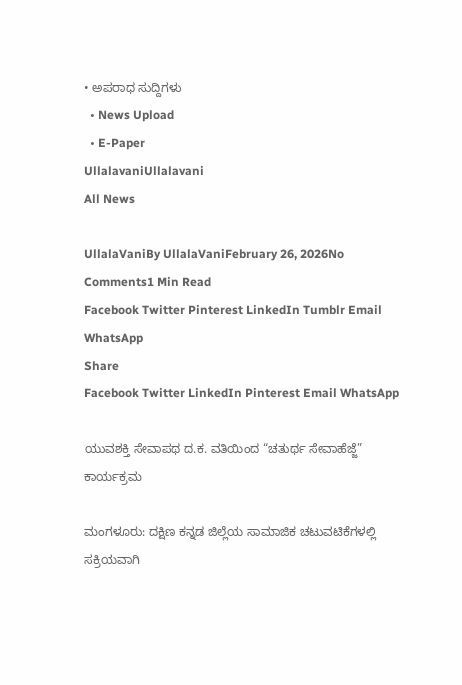• ಅಪರಾಧ ಸುದ್ದಿಗಳು
  • News Upload
  • E-Paper
UllalavaniUllalavani
All News

UllalaVaniBy UllalaVaniFebruary 26, 2026No Comments1 Min Read
Facebook Twitter Pinterest LinkedIn Tumblr Email WhatsApp
Share
Facebook Twitter LinkedIn Pinterest Email WhatsApp

ಯುವಶಕ್ತಿ ಸೇವಾಪಥ ದ.ಕ. ವತಿಯಿಂದ “ಚತುರ್ಥ ಸೇವಾಹೆಜ್ಜೆ” ಕಾರ್ಯಕ್ರಮ

ಮಂಗಳೂರು: ದಕ್ಷಿಣ ಕನ್ನಡ ಜಿಲ್ಲೆಯ ಸಾಮಾಜಿಕ ಚಟುವಟಿಕೆಗಳಲ್ಲಿ ಸಕ್ರಿಯವಾಗಿ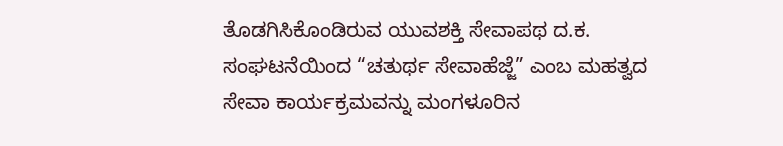ತೊಡಗಿಸಿಕೊಂಡಿರುವ ಯುವಶಕ್ತಿ ಸೇವಾಪಥ ದ.ಕ. ಸಂಘಟನೆಯಿಂದ “ಚತುರ್ಥ ಸೇವಾಹೆಜ್ಜೆ” ಎಂಬ ಮಹತ್ವದ ಸೇವಾ ಕಾರ್ಯಕ್ರಮವನ್ನು ಮಂಗಳೂರಿನ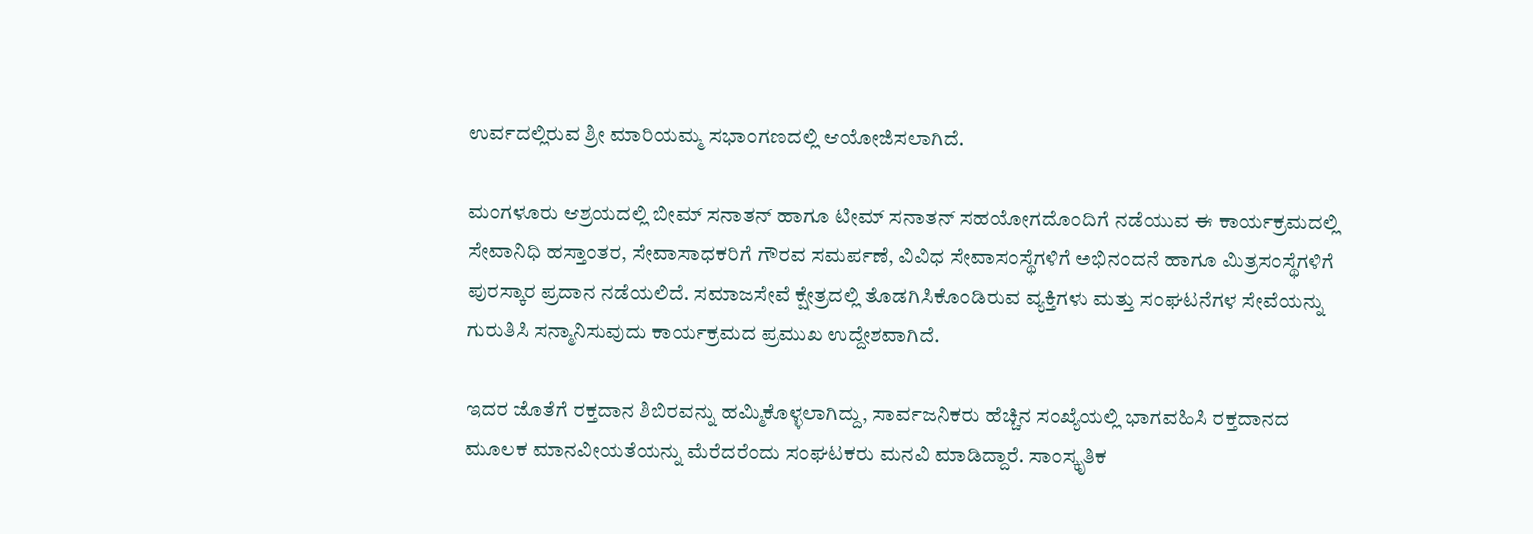ಉರ್ವದಲ್ಲಿರುವ ಶ್ರೀ ಮಾರಿಯಮ್ಮ ಸಭಾಂಗಣದಲ್ಲಿ ಆಯೋಜಿಸಲಾಗಿದೆ.

ಮಂಗಳೂರು ಆಶ್ರಯದಲ್ಲಿ ಬೀಮ್ ಸನಾತನ್ ಹಾಗೂ ಟೀಮ್ ಸನಾತನ್ ಸಹಯೋಗದೊಂದಿಗೆ ನಡೆಯುವ ಈ ಕಾರ್ಯಕ್ರಮದಲ್ಲಿ ಸೇವಾನಿಧಿ ಹಸ್ತಾಂತರ, ಸೇವಾಸಾಧಕರಿಗೆ ಗೌರವ ಸಮರ್ಪಣೆ, ವಿವಿಧ ಸೇವಾಸಂಸ್ಥೆಗಳಿಗೆ ಅಭಿನಂದನೆ ಹಾಗೂ ಮಿತ್ರಸಂಸ್ಥೆಗಳಿಗೆ ಪುರಸ್ಕಾರ ಪ್ರದಾನ ನಡೆಯಲಿದೆ. ಸಮಾಜಸೇವೆ ಕ್ಷೇತ್ರದಲ್ಲಿ ತೊಡಗಿಸಿಕೊಂಡಿರುವ ವ್ಯಕ್ತಿಗಳು ಮತ್ತು ಸಂಘಟನೆಗಳ ಸೇವೆಯನ್ನು ಗುರುತಿಸಿ ಸನ್ಮಾನಿಸುವುದು ಕಾರ್ಯಕ್ರಮದ ಪ್ರಮುಖ ಉದ್ದೇಶವಾಗಿದೆ.

ಇದರ ಜೊತೆಗೆ ರಕ್ತದಾನ ಶಿಬಿರವನ್ನು ಹಮ್ಮಿಕೊಳ್ಳಲಾಗಿದ್ದು, ಸಾರ್ವಜನಿಕರು ಹೆಚ್ಚಿನ ಸಂಖ್ಯೆಯಲ್ಲಿ ಭಾಗವಹಿಸಿ ರಕ್ತದಾನದ ಮೂಲಕ ಮಾನವೀಯತೆಯನ್ನು ಮೆರೆದರೆಂದು ಸಂಘಟಕರು ಮನವಿ ಮಾಡಿದ್ದಾರೆ. ಸಾಂಸ್ಕೃತಿಕ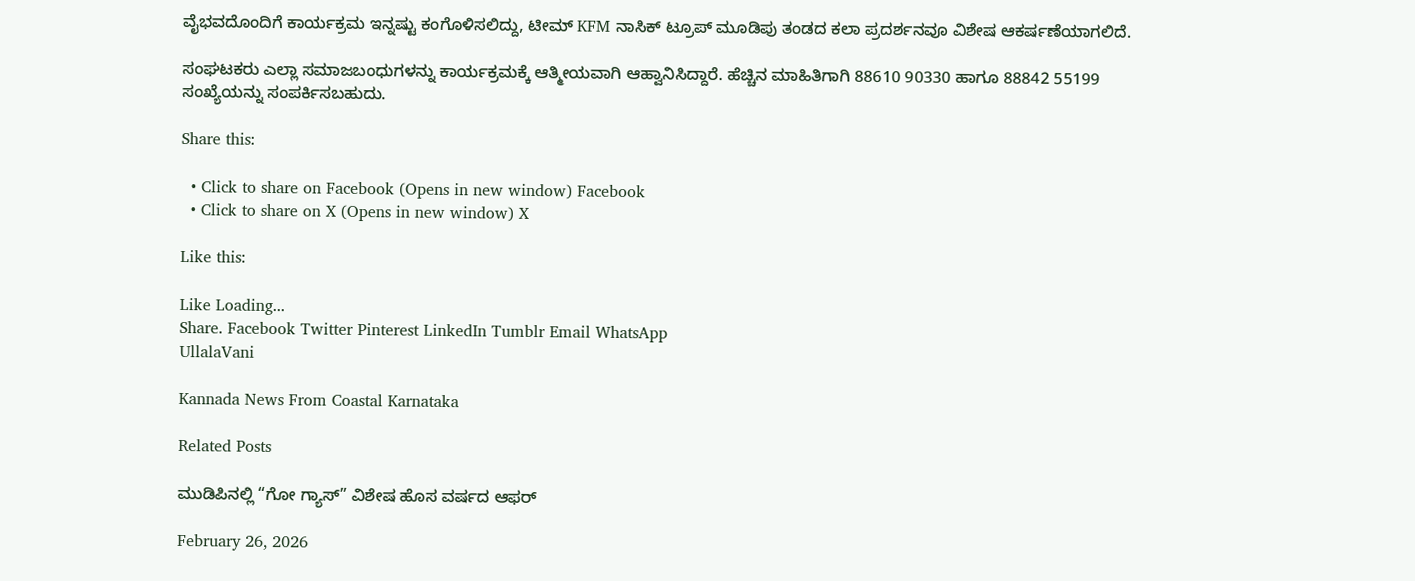ವೈಭವದೊಂದಿಗೆ ಕಾರ್ಯಕ್ರಮ ಇನ್ನಷ್ಟು ಕಂಗೊಳಿಸಲಿದ್ದು, ಟೀಮ್ KFM ನಾಸಿಕ್ ಟ್ರೂಪ್ ಮೂಡಿಪು ತಂಡದ ಕಲಾ ಪ್ರದರ್ಶನವೂ ವಿಶೇಷ ಆಕರ್ಷಣೆಯಾಗಲಿದೆ.

ಸಂಘಟಕರು ಎಲ್ಲಾ ಸಮಾಜಬಂಧುಗಳನ್ನು ಕಾರ್ಯಕ್ರಮಕ್ಕೆ ಆತ್ಮೀಯವಾಗಿ ಆಹ್ವಾನಿಸಿದ್ದಾರೆ. ಹೆಚ್ಚಿನ ಮಾಹಿತಿಗಾಗಿ 88610 90330 ಹಾಗೂ 88842 55199 ಸಂಖ್ಯೆಯನ್ನು ಸಂಪರ್ಕಿಸಬಹುದು.

Share this:

  • Click to share on Facebook (Opens in new window) Facebook
  • Click to share on X (Opens in new window) X

Like this:

Like Loading...
Share. Facebook Twitter Pinterest LinkedIn Tumblr Email WhatsApp
UllalaVani

Kannada News From Coastal Karnataka

Related Posts

ಮುಡಿಪಿನಲ್ಲಿ “ಗೋ ಗ್ಯಾಸ್” ವಿಶೇಷ ಹೊಸ ವರ್ಷದ ಆಫರ್

February 26, 2026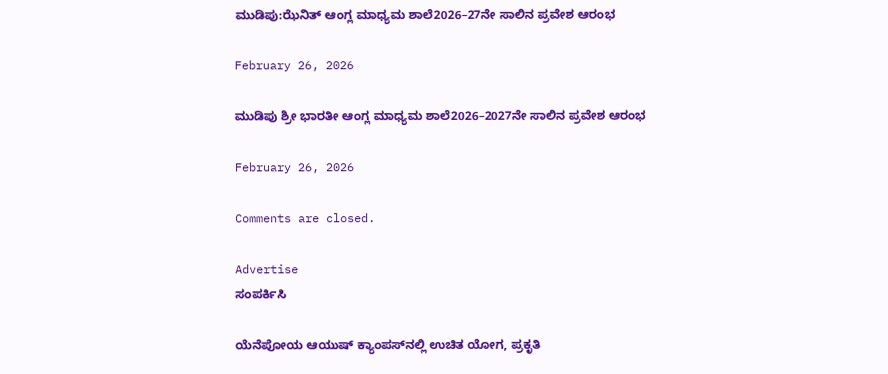ಮುಡಿಪು:ಝೆನಿತ್‌ ಆಂಗ್ಲ ಮಾಧ್ಯಮ ಶಾಲೆ2026–27ನೇ ಸಾಲಿನ ಪ್ರವೇಶ ಆರಂಭ

February 26, 2026

ಮುಡಿಪು ಶ್ರೀ ಭಾರತೀ ಆಂಗ್ಲ ಮಾಧ್ಯಮ ಶಾಲೆ2026–2027ನೇ ಸಾಲಿನ ಪ್ರವೇಶ ಆರಂಭ

February 26, 2026

Comments are closed.

Advertise
ಸಂಪರ್ಕಿಸಿ

ಯೆನೆಪೋಯ ಆಯುಷ್ ಕ್ಯಾಂಪಸ್‌ನಲ್ಲಿ ಉಚಿತ ಯೋಗ, ಪ್ರಕೃತಿ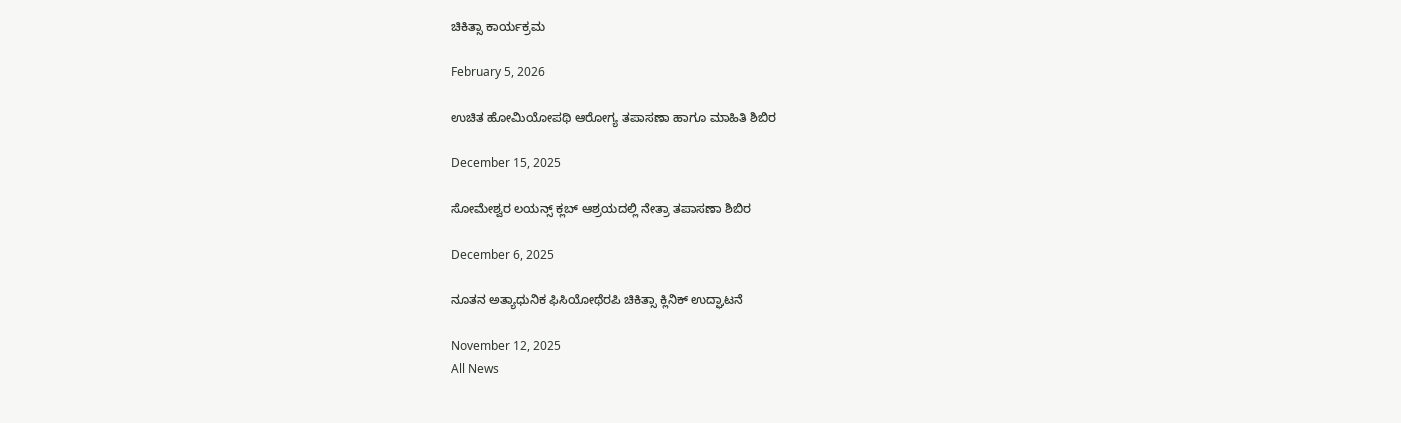ಚಿಕಿತ್ಸಾ ಕಾರ್ಯಕ್ರಮ

February 5, 2026

ಉಚಿತ ಹೋಮಿಯೋಪಥಿ ಆರೋಗ್ಯ ತಪಾಸಣಾ ಹಾಗೂ ಮಾಹಿತಿ ಶಿಬಿರ

December 15, 2025

ಸೋಮೇಶ್ವರ ಲಯನ್ಸ್ ಕ್ಲಬ್ ಆಶ್ರಯದಲ್ಲಿ ನೇತ್ರಾ ತಪಾಸಣಾ ಶಿಬಿರ

December 6, 2025

ನೂತನ ಅತ್ಯಾಧುನಿಕ ಫಿಸಿಯೋಥೆರಪಿ ಚಿಕಿತ್ಸಾ ಕ್ಲಿನಿಕ್ ಉದ್ಘಾಟನೆ

November 12, 2025
All News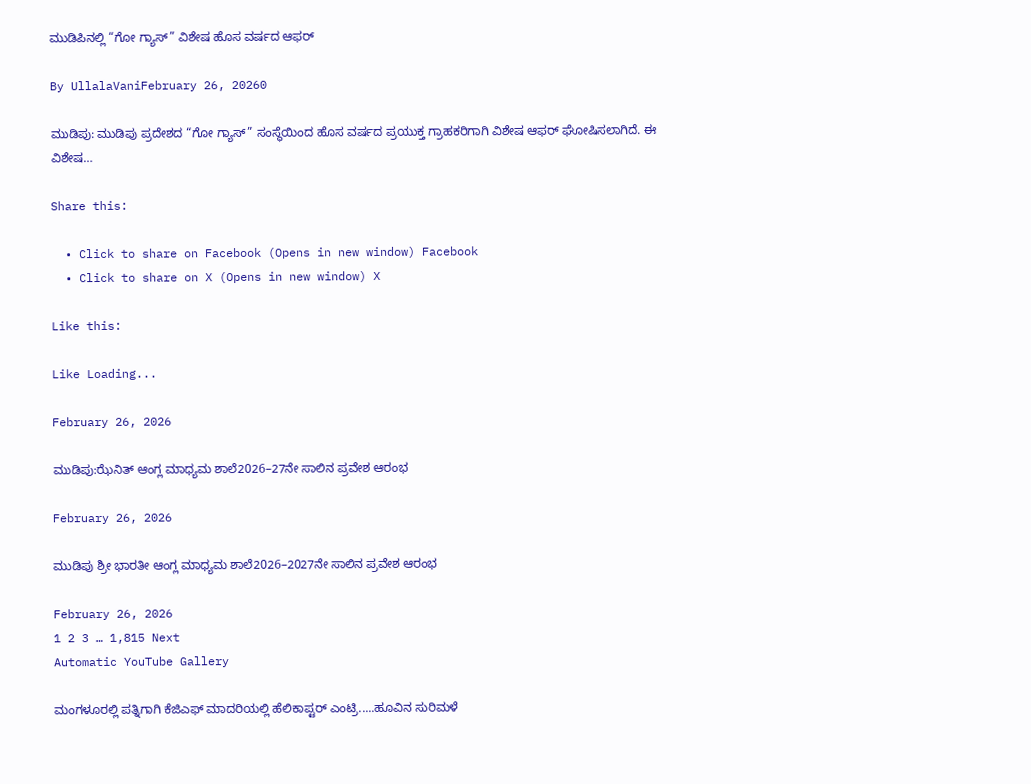ಮುಡಿಪಿನಲ್ಲಿ “ಗೋ ಗ್ಯಾಸ್” ವಿಶೇಷ ಹೊಸ ವರ್ಷದ ಆಫರ್

By UllalaVaniFebruary 26, 20260

ಮುಡಿಪು: ಮುಡಿಪು ಪ್ರದೇಶದ “ಗೋ ಗ್ಯಾಸ್” ಸಂಸ್ಥೆಯಿಂದ ಹೊಸ ವರ್ಷದ ಪ್ರಯುಕ್ತ ಗ್ರಾಹಕರಿಗಾಗಿ ವಿಶೇಷ ಆಫರ್ ಘೋಷಿಸಲಾಗಿದೆ. ಈ ವಿಶೇಷ…

Share this:

  • Click to share on Facebook (Opens in new window) Facebook
  • Click to share on X (Opens in new window) X

Like this:

Like Loading...

February 26, 2026

ಮುಡಿಪು:ಝೆನಿತ್‌ ಆಂಗ್ಲ ಮಾಧ್ಯಮ ಶಾಲೆ2026–27ನೇ ಸಾಲಿನ ಪ್ರವೇಶ ಆರಂಭ

February 26, 2026

ಮುಡಿಪು ಶ್ರೀ ಭಾರತೀ ಆಂಗ್ಲ ಮಾಧ್ಯಮ ಶಾಲೆ2026–2027ನೇ ಸಾಲಿನ ಪ್ರವೇಶ ಆರಂಭ

February 26, 2026
1 2 3 … 1,815 Next
Automatic YouTube Gallery

ಮಂಗಳೂರಲ್ಲಿ ಪತ್ನಿಗಾಗಿ ಕೆಜಿಎಫ್ ಮಾದರಿಯಲ್ಲಿ ಹೆಲಿಕಾಪ್ಟರ್ ಎಂಟ್ರಿ.....ಹೂವಿನ ಸುರಿಮಳೆ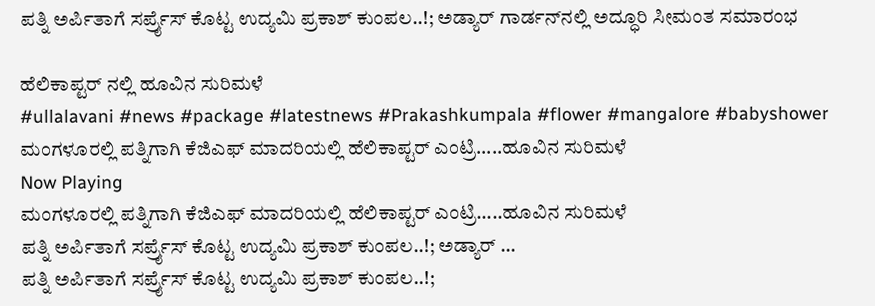ಪತ್ನಿ ಅರ್ಪಿತಾಗೆ ಸರ್ಪ್ರೈಸ್ ಕೊಟ್ಟ ಉದ್ಯಮಿ ಪ್ರಕಾಶ್ ಕುಂಪಲ..!; ಅಡ್ಯಾರ್ ಗಾರ್ಡನ್‌ನಲ್ಲಿ ಅದ್ಧೂರಿ ಸೀಮಂತ ಸಮಾರಂಭ

ಹೆಲಿಕಾಪ್ಟರ್ ನಲ್ಲಿ ಹೂವಿನ ಸುರಿಮಳೆ
#ullalavani #news #package #latestnews #Prakashkumpala #flower #mangalore #babyshower
ಮಂಗಳೂರಲ್ಲಿ ಪತ್ನಿಗಾಗಿ ಕೆಜಿಎಫ್ ಮಾದರಿಯಲ್ಲಿ ಹೆಲಿಕಾಪ್ಟರ್ ಎಂಟ್ರಿ.....ಹೂವಿನ ಸುರಿಮಳೆ
Now Playing
ಮಂಗಳೂರಲ್ಲಿ ಪತ್ನಿಗಾಗಿ ಕೆಜಿಎಫ್ ಮಾದರಿಯಲ್ಲಿ ಹೆಲಿಕಾಪ್ಟರ್ ಎಂಟ್ರಿ.....ಹೂವಿನ ಸುರಿಮಳೆ
ಪತ್ನಿ ಅರ್ಪಿತಾಗೆ ಸರ್ಪ್ರೈಸ್ ಕೊಟ್ಟ ಉದ್ಯಮಿ ಪ್ರಕಾಶ್ ಕುಂಪಲ..!; ಅಡ್ಯಾರ್ ...
ಪತ್ನಿ ಅರ್ಪಿತಾಗೆ ಸರ್ಪ್ರೈಸ್ ಕೊಟ್ಟ ಉದ್ಯಮಿ ಪ್ರಕಾಶ್ ಕುಂಪಲ..!;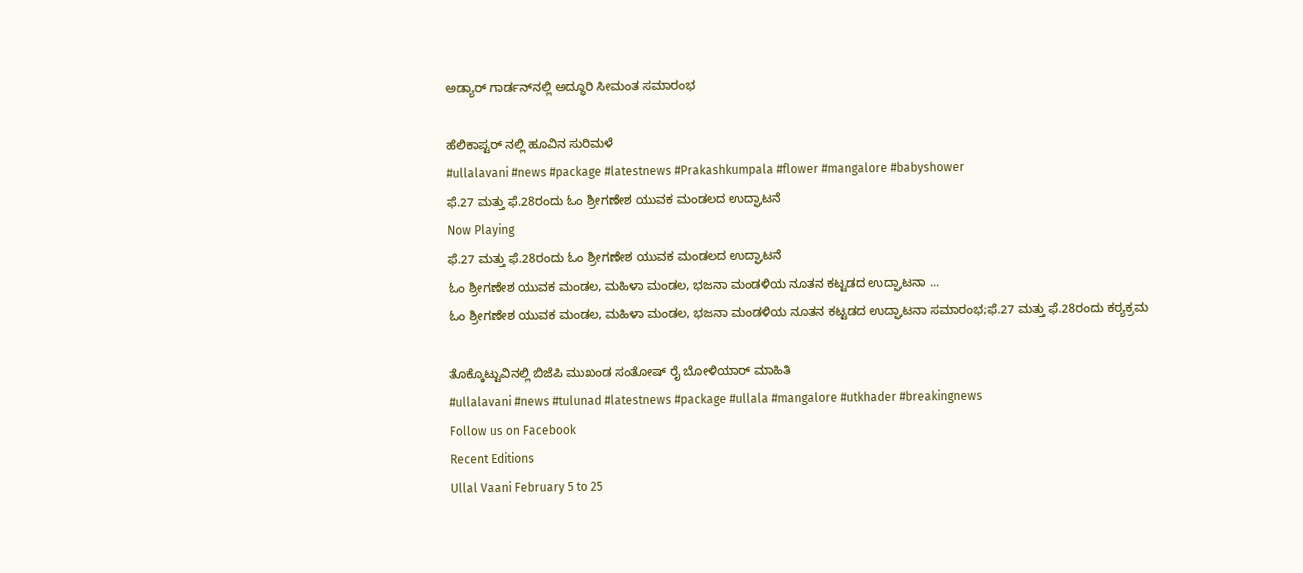ಅಡ್ಯಾರ್ ಗಾರ್ಡನ್‌ನಲ್ಲಿ ಅದ್ಧೂರಿ ಸೀಮಂತ ಸಮಾರಂಭ

ಹೆಲಿಕಾಪ್ಟರ್ ನಲ್ಲಿ ಹೂವಿನ ಸುರಿಮಳೆ
#ullalavani #news #package #latestnews #Prakashkumpala #flower #mangalore #babyshower
ಫೆ.27 ಮತ್ತು ಫೆ.28ರಂದು ಓಂ ಶ್ರೀಗಣೇಶ ಯುವಕ ಮಂಡಲದ ಉದ್ಘಾಟನೆ
Now Playing
ಫೆ.27 ಮತ್ತು ಫೆ.28ರಂದು ಓಂ ಶ್ರೀಗಣೇಶ ಯುವಕ ಮಂಡಲದ ಉದ್ಘಾಟನೆ
ಓಂ ಶ್ರೀಗಣೇಶ ಯುವಕ ಮಂಡಲ, ಮಹಿಳಾ ಮಂಡಲ, ಭಜನಾ ಮಂಡಳಿಯ ನೂತನ ಕಟ್ಟಡದ ಉದ್ಘಾಟನಾ ...
ಓಂ ಶ್ರೀಗಣೇಶ ಯುವಕ ಮಂಡಲ, ಮಹಿಳಾ ಮಂಡಲ, ಭಜನಾ ಮಂಡಳಿಯ ನೂತನ ಕಟ್ಟಡದ ಉದ್ಘಾಟನಾ ಸಮಾರಂಭ;ಫೆ.27 ಮತ್ತು ಫೆ.28ರಂದು ಕರ‍್ಯಕ್ರಮ

ತೊಕ್ಕೊಟ್ಟುವಿನಲ್ಲಿ ಬಿಜೆಪಿ ಮುಖಂಡ ಸಂತೋಷ್ ರೈ ಬೋಳಿಯಾರ್ ಮಾಹಿತಿ
#ullalavani #news #tulunad #latestnews #package #ullala #mangalore #utkhader #breakingnews
Follow us on Facebook
Recent Editions
Ullal Vaani February 5 to 25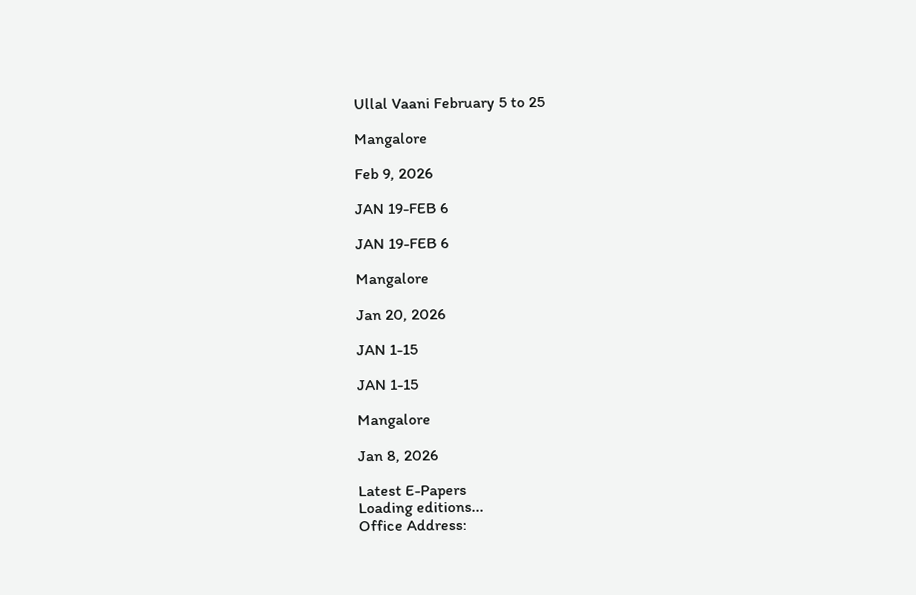Ullal Vaani February 5 to 25

Mangalore

Feb 9, 2026

JAN 19-FEB 6

JAN 19-FEB 6

Mangalore

Jan 20, 2026

JAN 1-15

JAN 1-15

Mangalore

Jan 8, 2026

Latest E-Papers
Loading editions...
Office Address: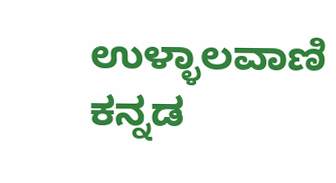ಉಳ್ಳಾಲವಾಣಿ
ಕನ್ನಡ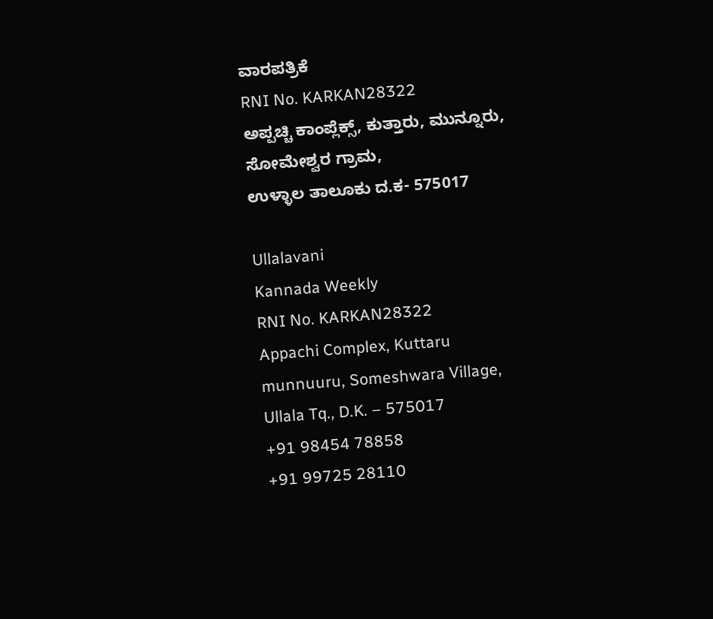ವಾರಪತ್ರಿಕೆ
RNI No. KARKAN28322
ಅಪ್ಪಚ್ಚಿ ಕಾಂಪ್ಲೆಕ್ಸ್‌, ಕುತ್ತಾರು, ಮುನ್ನೂರು,
ಸೋಮೇಶ್ವರ ಗ್ರಾಮ,
ಉಳ್ಳಾಲ ತಾಲೂಕು ದ.ಕ- 575017

Ullalavani
Kannada Weekly
RNI No. KARKAN28322
Appachi Complex, Kuttaru
munnuuru, Someshwara Village,
Ullala Tq., D.K. – 575017
+91 98454 78858
+91 99725 28110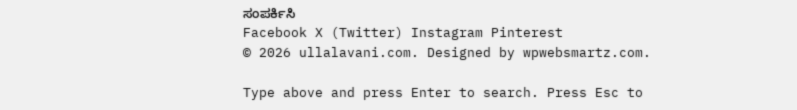ಸಂಪರ್ಕಿಸಿ
Facebook X (Twitter) Instagram Pinterest
© 2026 ullalavani.com. Designed by wpwebsmartz.com.

Type above and press Enter to search. Press Esc to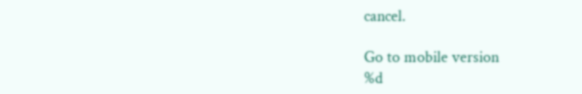cancel.

Go to mobile version
%d